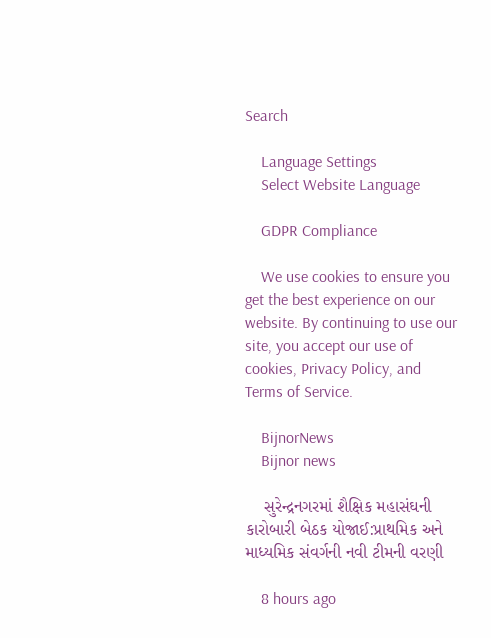Search

    Language Settings
    Select Website Language

    GDPR Compliance

    We use cookies to ensure you get the best experience on our website. By continuing to use our site, you accept our use of cookies, Privacy Policy, and Terms of Service.

    BijnorNews
    Bijnor news

    સુરેન્દ્રનગરમાં શૈક્ષિક મહાસંઘની કારોબારી બેઠક યોજાઈ:પ્રાથમિક અને માધ્યમિક સંવર્ગની નવી ટીમની વરણી

    8 hours ago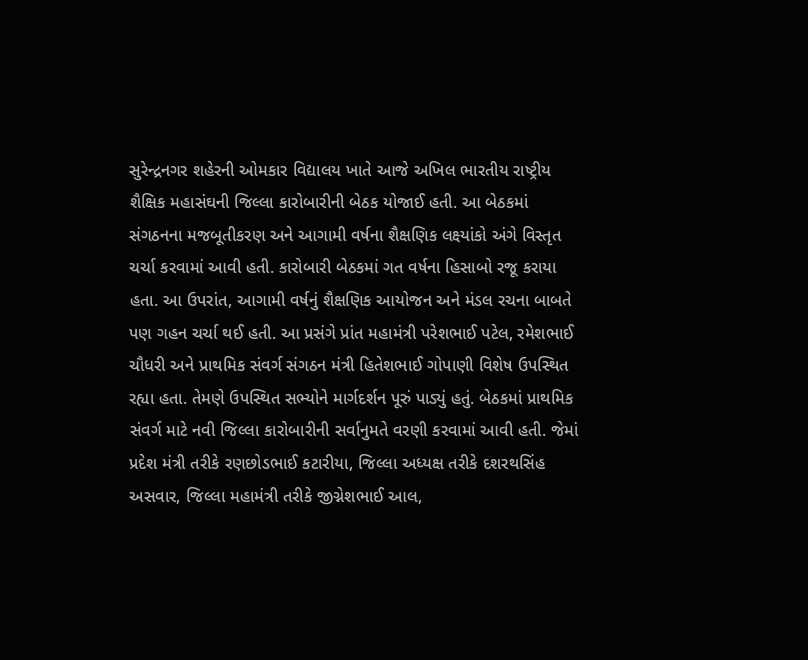સુરેન્દ્રનગર શહેરની ઓમકાર વિદ્યાલય ખાતે આજે અખિલ ભારતીય રાષ્ટ્રીય શૈક્ષિક મહાસંઘની જિલ્લા કારોબારીની બેઠક યોજાઈ હતી. આ બેઠકમાં સંગઠનના મજબૂતીકરણ અને આગામી વર્ષના શૈક્ષણિક લક્ષ્યાંકો અંગે વિસ્તૃત ચર્ચા કરવામાં આવી હતી. કારોબારી બેઠકમાં ગત વર્ષના હિસાબો રજૂ કરાયા હતા. આ ઉપરાંત, આગામી વર્ષનું શૈક્ષણિક આયોજન અને મંડલ રચના બાબતે પણ ગહન ચર્ચા થઈ હતી. આ પ્રસંગે પ્રાંત મહામંત્રી પરેશભાઈ પટેલ, રમેશભાઈ ચૌધરી અને પ્રાથમિક સંવર્ગ સંગઠન મંત્રી હિતેશભાઈ ગોપાણી વિશેષ ઉપસ્થિત રહ્યા હતા. તેમણે ઉપસ્થિત સભ્યોને માર્ગદર્શન પૂરું પાડ્યું હતું. બેઠકમાં પ્રાથમિક સંવર્ગ માટે નવી જિલ્લા કારોબારીની સર્વાનુમતે વરણી કરવામાં આવી હતી. જેમાં પ્રદેશ મંત્રી તરીકે રણછોડભાઈ કટારીયા, જિલ્લા અધ્યક્ષ તરીકે દશરથસિંહ અસવાર, જિલ્લા મહામંત્રી તરીકે જીગ્નેશભાઈ આલ,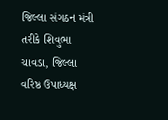જિલ્લા સંગઠન મંત્રી તરીકે શિવુભા ચાવડા, જિલ્લા વરિષ્ઠ ઉપાધ્યક્ષ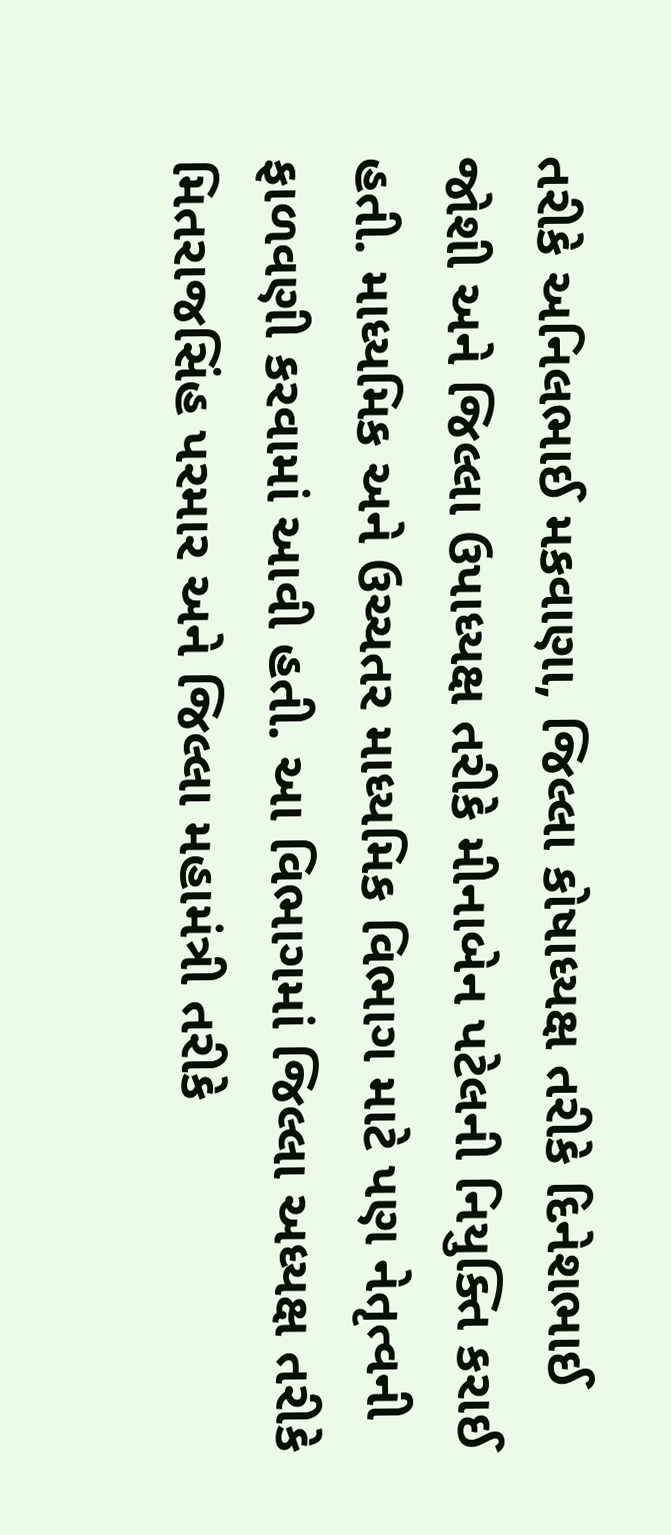તરીકે અનિલભાઈ મકવાણા, જિલ્લા કોષાધ્યક્ષ તરીકે દિનેશભાઈ જોશી અને જિલ્લા ઉપાધ્યક્ષ તરીકે મીનાબેન પટેલની નિયુક્તિ કરાઈ હતી. માધ્યમિક અને ઉચ્ચતર માધ્યમિક વિભાગ માટે પણ નેતૃત્વની ફાળવણી કરવામાં આવી હતી. આ વિભાગમાં જિલ્લા અધ્યક્ષ તરીકે મિતરાજસિંહ પરમાર અને જિલ્લા મહામંત્રી તરીકે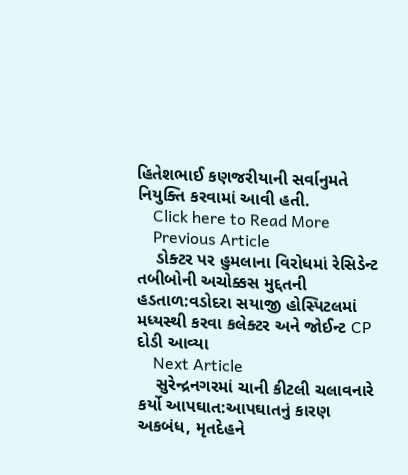હિતેશભાઈ કણજરીયાની સર્વાનુમતે નિયુક્તિ કરવામાં આવી હતી.
    Click here to Read More
    Previous Article
    ડોક્ટર પર હુમલાના વિરોધમાં રેસિડેન્ટ તબીબોની અચોક્કસ મુદ્દતની હડતાળ:વડોદરા સયાજી હોસ્પિટલમાં મધ્યસ્થી કરવા કલેક્ટર અને જોઈન્ટ CP દોડી આવ્યા
    Next Article
    સુરેન્દ્રનગરમાં ચાની કીટલી ચલાવનારે કર્યો આપઘાત:આપઘાતનું કારણ અકબંધ, મૃતદેહને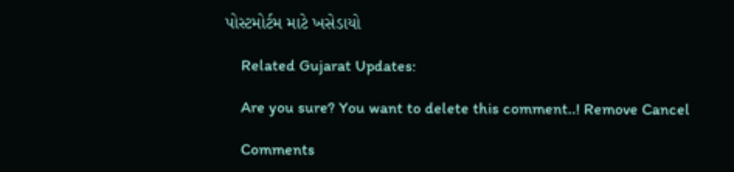પોસ્ટમોર્ટમ માટે ખસેડાયો

    Related Gujarat Updates:

    Are you sure? You want to delete this comment..! Remove Cancel

    Comments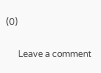(0)

      Leave a comment